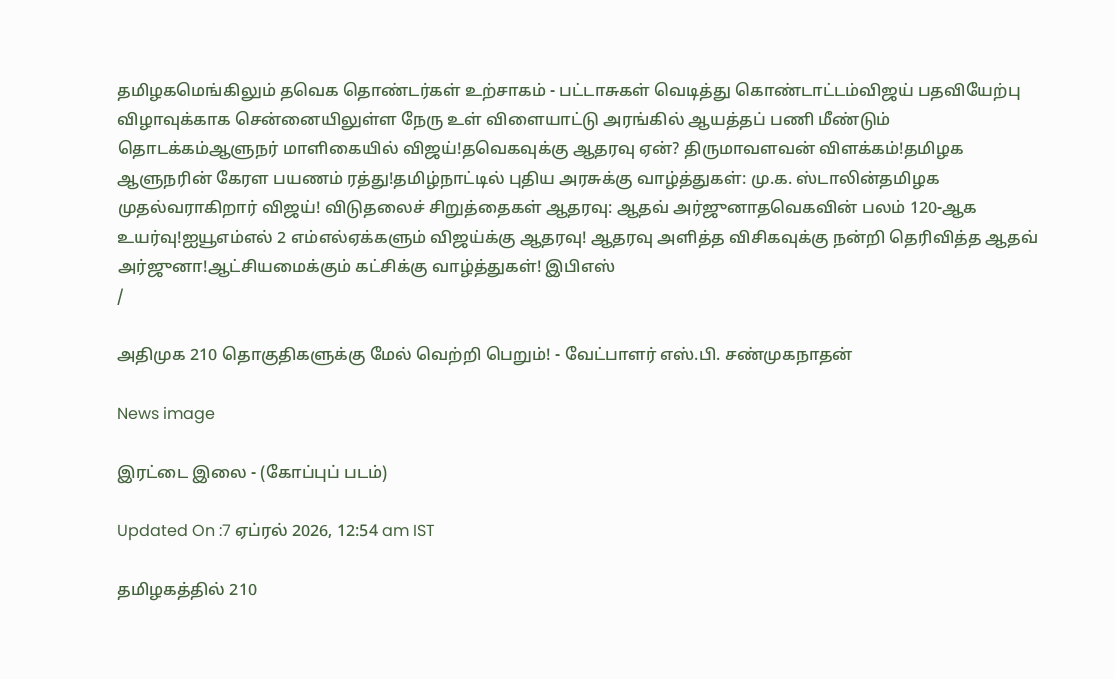தமிழகமெங்கிலும் தவெக தொண்டர்கள் உற்சாகம் - பட்டாசுகள் வெடித்து கொண்டாட்டம்விஜய் பதவியேற்பு விழாவுக்காக சென்னையிலுள்ள நேரு உள் விளையாட்டு அரங்கில் ஆயத்தப் பணி மீண்டும் தொடக்கம்ஆளுநர் மாளிகையில் விஜய்!தவெகவுக்கு ஆதரவு ஏன்? திருமாவளவன் விளக்கம்!தமிழக ஆளுநரின் கேரள பயணம் ரத்து!தமிழ்நாட்டில் புதிய அரசுக்கு வாழ்த்துகள்: மு.க. ஸ்டாலின்தமிழக முதல்வராகிறார் விஜய்! விடுதலைச் சிறுத்தைகள் ஆதரவு: ஆதவ் அர்ஜுனாதவெகவின் பலம் 120-ஆக உயர்வு!ஐயூஎம்எல் 2 எம்எல்ஏக்களும் விஜய்க்கு ஆதரவு! ஆதரவு அளித்த விசிகவுக்கு நன்றி தெரிவித்த ஆதவ் அர்ஜுனா!ஆட்சியமைக்கும் கட்சிக்கு வாழ்த்துகள்! இபிஎஸ்
/

அதிமுக 210 தொகுதிகளுக்கு மேல் வெற்றி பெறும்! - வேட்பாளர் எஸ்.பி. சண்முகநாதன்

News image

இரட்டை இலை - (கோப்புப் படம்)

Updated On :7 ஏப்ரல் 2026, 12:54 am IST

தமிழகத்தில் 210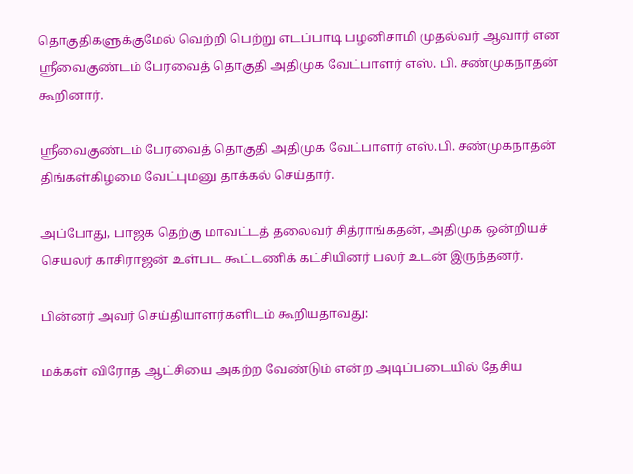தொகுதிகளுக்குமேல் வெற்றி பெற்று எடப்பாடி பழனிசாமி முதல்வர் ஆவார் என ஸ்ரீவைகுண்டம் பேரவைத் தொகுதி அதிமுக வேட்பாளர் எஸ். பி. சண்முகநாதன் கூறினார்.

ஸ்ரீவைகுண்டம் பேரவைத் தொகுதி அதிமுக வேட்பாளர் எஸ்.பி. சண்முகநாதன் திங்கள்கிழமை வேட்புமனு தாக்கல் செய்தார்.

அப்போது, பாஜக தெற்கு மாவட்டத் தலைவர் சித்ராங்கதன், அதிமுக ஒன்றியச் செயலர் காசிராஜன் உள்பட கூட்டணிக் கட்சியினர் பலர் உடன் இருந்தனர்.

பின்னர் அவர் செய்தியாளர்களிடம் கூறியதாவது:

மக்கள் விரோத ஆட்சியை அகற்ற வேண்டும் என்ற அடிப்படையில் தேசிய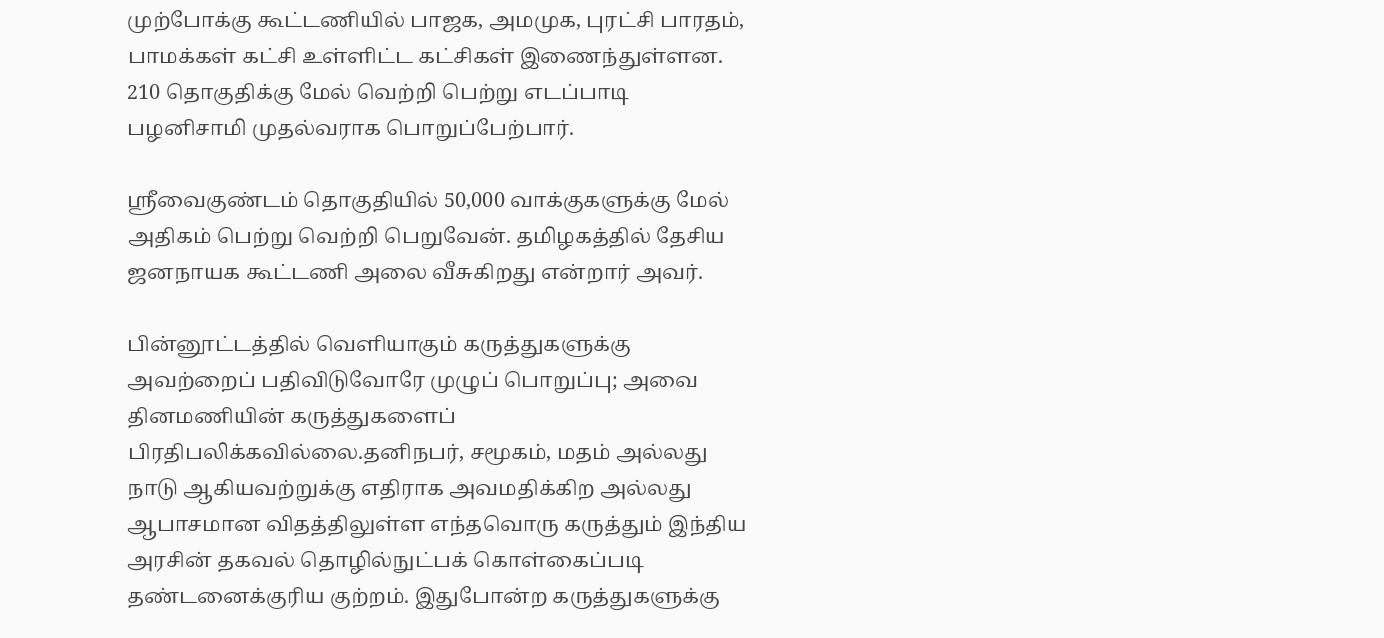முற்போக்கு கூட்டணியில் பாஜக, அமமுக, புரட்சி பாரதம், பாமக்கள் கட்சி உள்ளிட்ட கட்சிகள் இணைந்துள்ளன. 210 தொகுதிக்கு மேல் வெற்றி பெற்று எடப்பாடி பழனிசாமி முதல்வராக பொறுப்பேற்பார்.

ஸ்ரீவைகுண்டம் தொகுதியில் 50,000 வாக்குகளுக்கு மேல் அதிகம் பெற்று வெற்றி பெறுவேன். தமிழகத்தில் தேசிய ஜனநாயக கூட்டணி அலை வீசுகிறது என்றார் அவர்.

பின்னூட்டத்தில் வெளியாகும் கருத்துகளுக்கு அவற்றைப் பதிவிடுவோரே முழுப் பொறுப்பு; அவை தினமணியின் கருத்துகளைப் பிரதிபலிக்கவில்லை.தனிநபர், சமூகம், மதம் அல்லது நாடு ஆகியவற்றுக்கு எதிராக அவமதிக்கிற அல்லது ஆபாசமான விதத்திலுள்ள எந்தவொரு கருத்தும் இந்திய அரசின் தகவல் தொழில்நுட்பக் கொள்கைப்படி தண்டனைக்குரிய குற்றம். இதுபோன்ற கருத்துகளுக்கு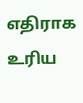எதிராக உரிய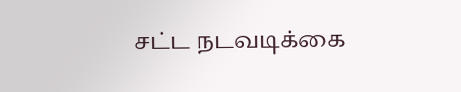சட்ட நடவடிக்கை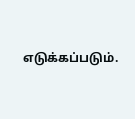எடுக்கப்படும்.